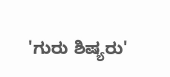'ಗುರು ಶಿಷ್ಯರು'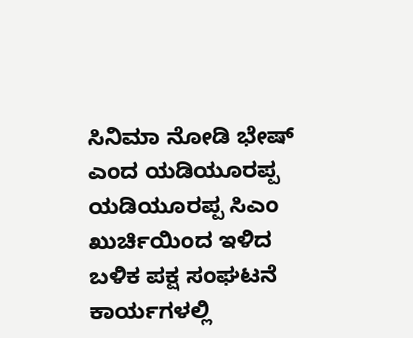ಸಿನಿಮಾ ನೋಡಿ ಭೇಷ್ ಎಂದ ಯಡಿಯೂರಪ್ಪ
ಯಡಿಯೂರಪ್ಪ ಸಿಎಂ ಖುರ್ಚಿಯಿಂದ ಇಳಿದ ಬಳಿಕ ಪಕ್ಷ ಸಂಘಟನೆ ಕಾರ್ಯಗಳಲ್ಲಿ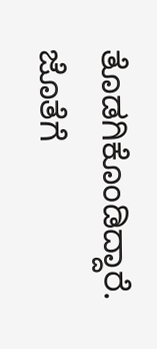ತೊಡಗಿಕೊಂಡಿದ್ದಾರೆ. ಜೊತೆಗೆ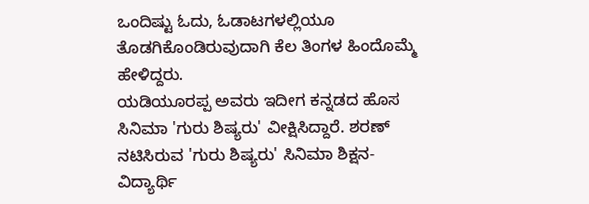ಒಂದಿಷ್ಟು ಓದು, ಓಡಾಟಗಳಲ್ಲಿಯೂ ತೊಡಗಿಕೊಂಡಿರುವುದಾಗಿ ಕೆಲ ತಿಂಗಳ ಹಿಂದೊಮ್ಮೆ ಹೇಳಿದ್ದರು.
ಯಡಿಯೂರಪ್ಪ ಅವರು ಇದೀಗ ಕನ್ನಡದ ಹೊಸ ಸಿನಿಮಾ 'ಗುರು ಶಿಷ್ಯರು' ವೀಕ್ಷಿಸಿದ್ದಾರೆ. ಶರಣ್ ನಟಿಸಿರುವ 'ಗುರು ಶಿಷ್ಯರು' ಸಿನಿಮಾ ಶಿಕ್ಷನ-ವಿದ್ಯಾರ್ಥಿ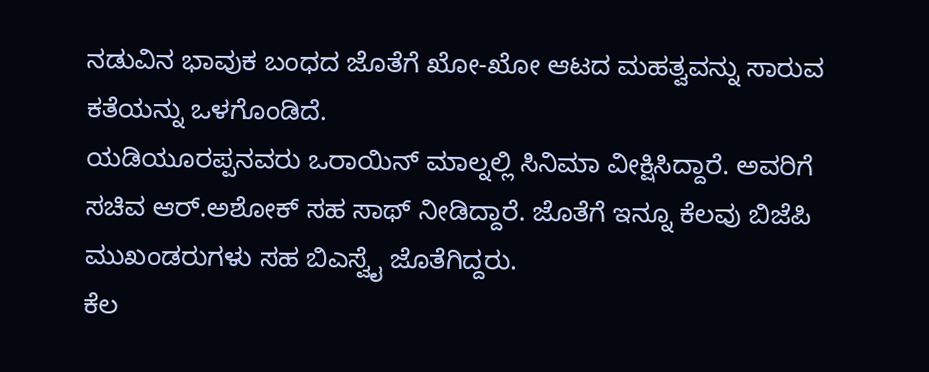ನಡುವಿನ ಭಾವುಕ ಬಂಧದ ಜೊತೆಗೆ ಖೋ-ಖೋ ಆಟದ ಮಹತ್ವವನ್ನು ಸಾರುವ ಕತೆಯನ್ನು ಒಳಗೊಂಡಿದೆ.
ಯಡಿಯೂರಪ್ಪನವರು ಒರಾಯಿನ್ ಮಾಲ್ನಲ್ಲಿ ಸಿನಿಮಾ ವೀಕ್ಷಿಸಿದ್ದಾರೆ. ಅವರಿಗೆ ಸಚಿವ ಆರ್.ಅಶೋಕ್ ಸಹ ಸಾಥ್ ನೀಡಿದ್ದಾರೆ. ಜೊತೆಗೆ ಇನ್ನೂ ಕೆಲವು ಬಿಜೆಪಿ ಮುಖಂಡರುಗಳು ಸಹ ಬಿಎಸ್ವೈ ಜೊತೆಗಿದ್ದರು.
ಕೆಲ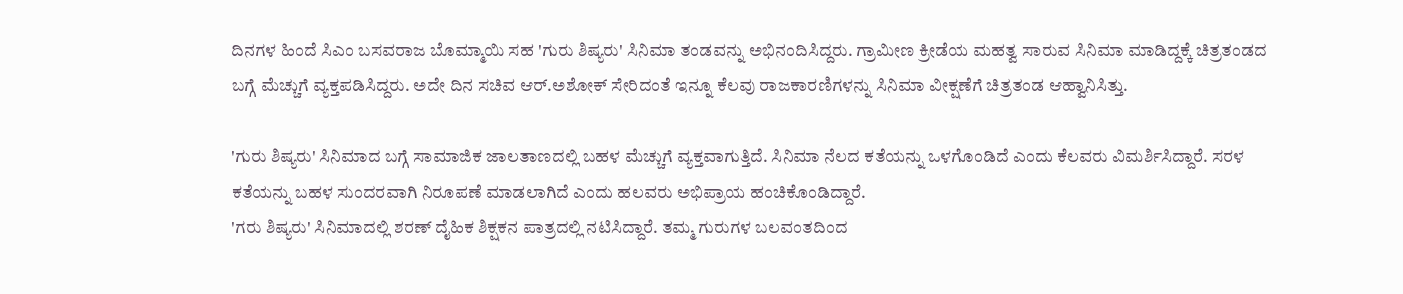ದಿನಗಳ ಹಿಂದೆ ಸಿಎಂ ಬಸವರಾಜ ಬೊಮ್ಮಾಯಿ ಸಹ 'ಗುರು ಶಿಷ್ಯರು' ಸಿನಿಮಾ ತಂಡವನ್ನು ಅಭಿನಂದಿಸಿದ್ದರು. ಗ್ರಾಮೀಣ ಕ್ರೀಡೆಯ ಮಹತ್ವ ಸಾರುವ ಸಿನಿಮಾ ಮಾಡಿದ್ದಕ್ಕೆ ಚಿತ್ರತಂಡದ ಬಗ್ಗೆ ಮೆಚ್ಚುಗೆ ವ್ಯಕ್ತಪಡಿಸಿದ್ದರು. ಅದೇ ದಿನ ಸಚಿವ ಆರ್.ಅಶೋಕ್ ಸೇರಿದಂತೆ ಇನ್ನೂ ಕೆಲವು ರಾಜಕಾರಣಿಗಳನ್ನು ಸಿನಿಮಾ ವೀಕ್ಷಣೆಗೆ ಚಿತ್ರತಂಡ ಆಹ್ವಾನಿಸಿತ್ತು.

'ಗುರು ಶಿಷ್ಯರು' ಸಿನಿಮಾದ ಬಗ್ಗೆ ಸಾಮಾಜಿಕ ಜಾಲತಾಣದಲ್ಲಿ ಬಹಳ ಮೆಚ್ಚುಗೆ ವ್ಯಕ್ತವಾಗುತ್ತಿದೆ. ಸಿನಿಮಾ ನೆಲದ ಕತೆಯನ್ನು ಒಳಗೊಂಡಿದೆ ಎಂದು ಕೆಲವರು ವಿಮರ್ಶಿಸಿದ್ದಾರೆ. ಸರಳ ಕತೆಯನ್ನು ಬಹಳ ಸುಂದರವಾಗಿ ನಿರೂಪಣೆ ಮಾಡಲಾಗಿದೆ ಎಂದು ಹಲವರು ಅಭಿಪ್ರಾಯ ಹಂಚಿಕೊಂಡಿದ್ದಾರೆ.
'ಗರು ಶಿಷ್ಯರು' ಸಿನಿಮಾದಲ್ಲಿ ಶರಣ್ ದೈಹಿಕ ಶಿಕ್ಷಕನ ಪಾತ್ರದಲ್ಲಿ ನಟಿಸಿದ್ದಾರೆ. ತಮ್ಮ ಗುರುಗಳ ಬಲವಂತದಿಂದ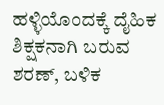ಹಳ್ಳಿಯೊಂದಕ್ಕೆ ದೈಹಿಕ ಶಿಕ್ಷಕನಾಗಿ ಬರುವ ಶರಣ್, ಬಳಿಕ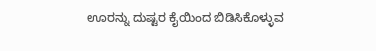ಊರನ್ನು ದುಷ್ಟರ ಕೈಯಿಂದ ಬಿಡಿಸಿಕೊಳ್ಳುವ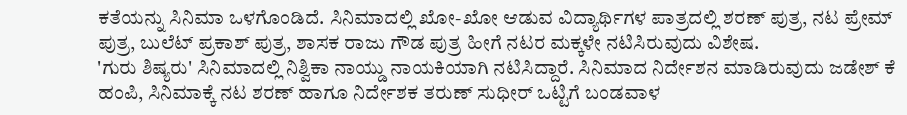ಕತೆಯನ್ನು ಸಿನಿಮಾ ಒಳಗೊಂಡಿದೆ. ಸಿನಿಮಾದಲ್ಲಿ ಖೋ-ಖೋ ಆಡುವ ವಿದ್ಯಾರ್ಥಿಗಳ ಪಾತ್ರದಲ್ಲಿ ಶರಣ್ ಪುತ್ರ, ನಟ ಪ್ರೇಮ್ ಪುತ್ರ, ಬುಲೆಟ್ ಪ್ರಕಾಶ್ ಪುತ್ರ, ಶಾಸಕ ರಾಜು ಗೌಡ ಪುತ್ರ ಹೀಗೆ ನಟರ ಮಕ್ಕಳೇ ನಟಿಸಿರುವುದು ವಿಶೇಷ.
'ಗುರು ಶಿಷ್ಯರು' ಸಿನಿಮಾದಲ್ಲಿ ನಿಶ್ವಿಕಾ ನಾಯ್ಡು ನಾಯಕಿಯಾಗಿ ನಟಿಸಿದ್ದಾರೆ. ಸಿನಿಮಾದ ನಿರ್ದೇಶನ ಮಾಡಿರುವುದು ಜಡೇಶ್ ಕೆ ಹಂಪಿ, ಸಿನಿಮಾಕ್ಕೆ ನಟ ಶರಣ್ ಹಾಗೂ ನಿರ್ದೇಶಕ ತರುಣ್ ಸುಧೀರ್ ಒಟ್ಟಿಗೆ ಬಂಡವಾಳ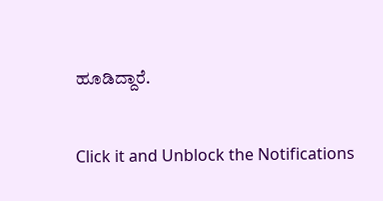ಹೂಡಿದ್ದಾರೆ.


Click it and Unblock the Notifications